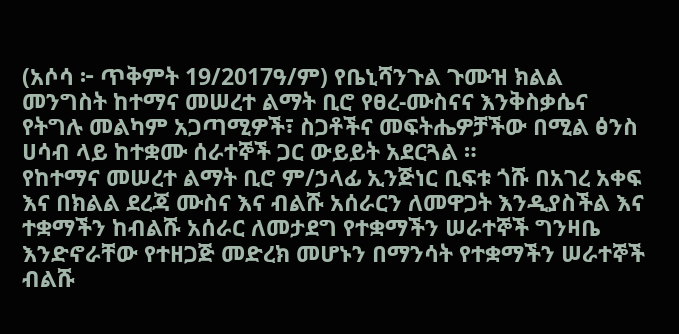(አሶሳ ፦ ጥቅምት 19/2017ዓ/ም) የቤኒሻንጉል ጉሙዝ ክልል መንግስት ከተማና መሠረተ ልማት ቢሮ የፀረ-ሙስናና እንቅስቃሴና የትግሉ መልካም አጋጣሚዎች፣ ስጋቶችና መፍትሔዎቻችው በሚል ፅንስ ሀሳብ ላይ ከተቋሙ ሰራተኞች ጋር ውይይት አደርጓል ።
የከተማና መሠረተ ልማት ቢሮ ም/ኃላፊ ኢንጅነር ቢፍቱ ጎሹ በአገረ አቀፍ እና በክልል ደረጃ ሙስና እና ብልሹ አሰራርን ለመዋጋት እንዲያስችል እና ተቋማችን ከብልሹ አሰራር ለመታደግ የተቋማችን ሠራተኞች ግንዛቤ እንድኖራቸው የተዘጋጅ መድረክ መሆኑን በማንሳት የተቋማችን ሠራተኞች ብልሹ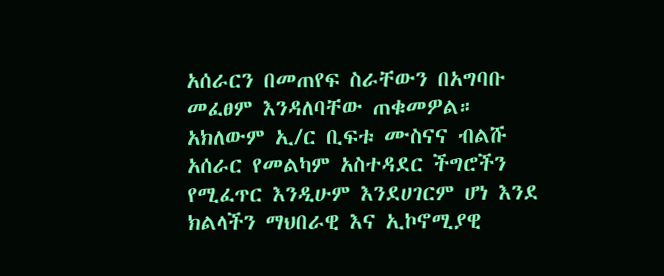አሰራርን በመጠየፍ ስራቸውን በአግባቡ መፈፀም እንዳለባቸው ጠቁመዎል።
አክለውም ኢ/ር ቢፍቱ ሙስናና ብልሹ አሰራር የመልካም አስተዳደር ችግሮችን የሚፈጥር እንዲሁም እንደሀገርም ሆነ እንደ ክልላችን ማህበራዊ እና ኢኮኖሚያዊ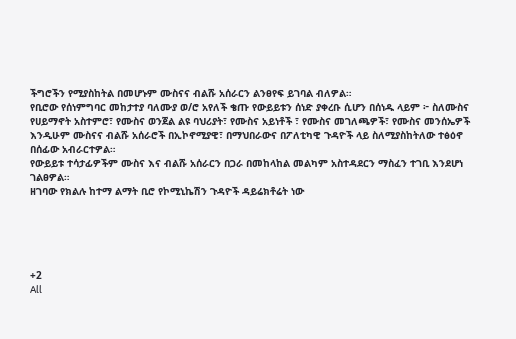ችግሮችን የሚያስከትል በመሆኑም ሙስናና ብልሹ አሰራርን ልንፀየፍ ይገባል ብለዎል።
የቢሮው የሰነምግባር መከታተያ ባለሙያ ወ/ሮ አየለች ቄጡ የውይይቱን ሰነድ ያቀረቡ ሲሆን በሰነዱ ላይም ፦ ስለሙስና የሀይማኖት አስተምሮ፣ የሙስና ወንጀል ልዩ ባህሪያት፣ የሙስና አይነቶች ፣ የሙስና መገለጫዎች፣ የሙስና መንሰኤዎች እንዲሁም ሙስናና ብልሹ አሰራሮች በኢኮኖሚያዊ፣ በማህበራውና በፖለቲካዊ ጉዳዮች ላይ ስለሚያስከትለው ተፅዕኖ በሰፊው አብራርተዎል።
የውይይቱ ተሳታፊዎችም ሙስና እና ብልሹ አሰራርን በጋራ በመከላከል መልካም አስተዳደርን ማስፈን ተገቢ እንደሆነ ገልፀዎል።
ዘገባው የክልሉ ከተማ ልማት ቢሮ የኮሚኒኬሽን ጉዳዮች ዳይሬክቶሬት ነው





+2
All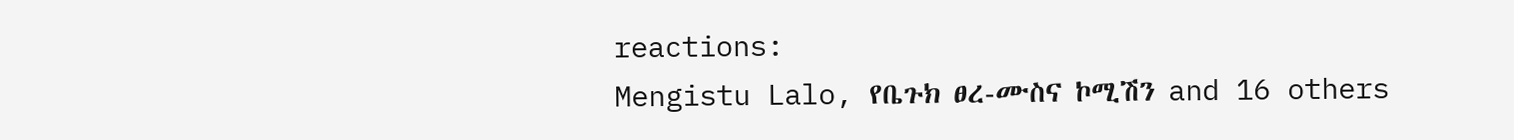reactions:
Mengistu Lalo, የቤጉክ ፀረ-ሙስና ኮሚሽን and 16 others